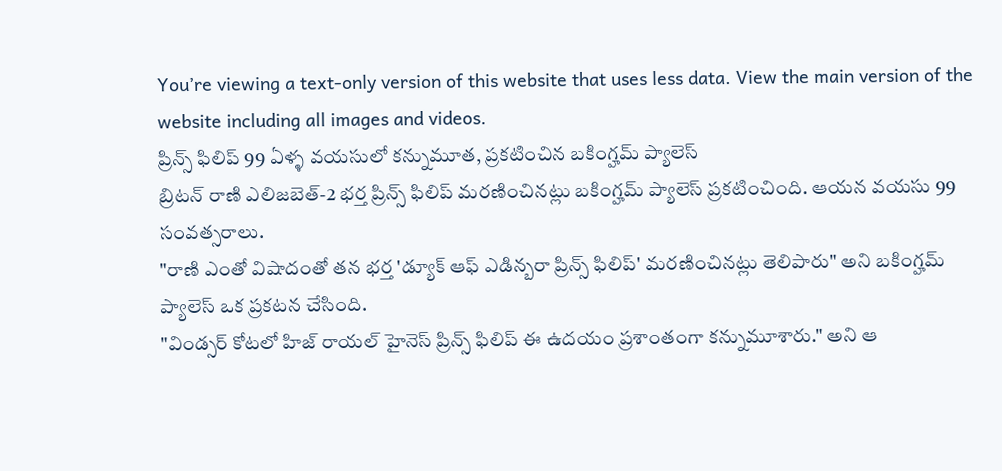You’re viewing a text-only version of this website that uses less data. View the main version of the website including all images and videos.
ప్రిన్స్ ఫిలిప్ 99 ఏళ్ళ వయసులో కన్నుమూత, ప్రకటించిన బకింగ్హమ్ ప్యాలెస్
బ్రిటన్ రాణి ఎలిజబెత్-2 భర్త ప్రిన్స్ ఫిలిప్ మరణించినట్లు బకింగ్హమ్ ప్యాలెస్ ప్రకటించింది. ఆయన వయసు 99 సంవత్సరాలు.
"రాణి ఎంతో విషాదంతో తన భర్త 'డ్యూక్ ఆఫ్ ఎడిన్బరా ప్రిన్స్ ఫిలిప్' మరణించినట్లు తెలిపారు" అని బకింగ్హమ్ ప్యాలెస్ ఒక ప్రకటన చేసింది.
"విండ్సర్ కోటలో హిజ్ రాయల్ హైనెస్ ప్రిన్స్ ఫిలిప్ ఈ ఉదయం ప్రశాంతంగా కన్నుమూశారు." అని ఆ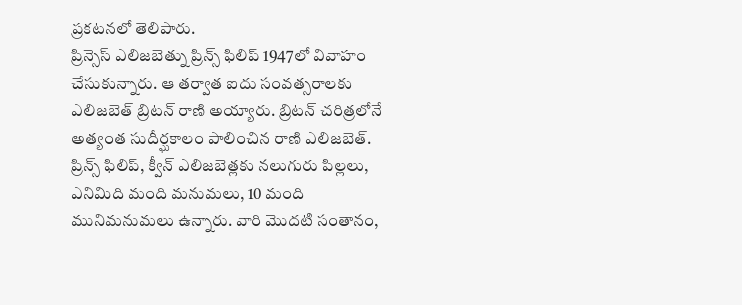ప్రకటనలో తెలిపారు.
ప్రిన్సెస్ ఎలిజబెత్ను ప్రిన్స్ ఫిలిప్ 1947లో వివాహం చేసుకున్నారు. ఆ తర్వాత ఐదు సంవత్సరాలకు ఎలిజబెత్ బ్రిటన్ రాణి అయ్యారు. బ్రిటన్ చరిత్రలోనే అత్యంత సుదీర్ఘకాలం పాలించిన రాణి ఎలిజబెత్.
ప్రిన్స్ ఫిలిప్, క్వీన్ ఎలిజబెత్లకు నలుగురు పిల్లలు, ఎనిమిది మంది మనుమలు, 10 మంది మునిమనుమలు ఉన్నారు. వారి మొదటి సంతానం,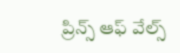ప్రిన్స్ ఆఫ్ వేల్స్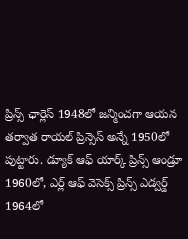ప్రిన్స్ ఛార్లెస్ 1948లో జన్మించగా ఆయన తర్వాత రాయల్ ప్రిన్సెస్ అన్నే 1950లో పుట్టారు. డ్యూక్ ఆఫ్ యార్క్ ప్రిన్స్ ఆండ్రూ 1960లో, ఎర్ల్ ఆఫ్ వెసెక్స్ ప్రిన్స్ ఎడ్వర్డ్ 1964లో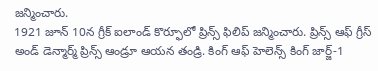జన్మించారు.
1921 జూన్ 10న గ్రీక్ ఐలాండ్ కొర్ఫూలో ప్రిన్స్ ఫిలిప్ జన్మించారు. ప్రిన్స్ ఆఫ్ గ్రీస్ అండ్ డెన్మార్మ్ ప్రిన్స్ ఆండ్రూ ఆయన తండ్రి. కింగ్ ఆఫ్ హెలెన్స్ కింగ్ జార్జ్-1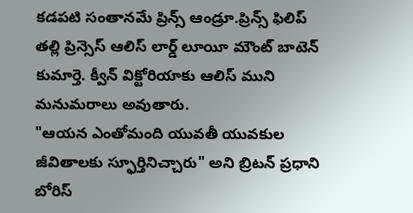కడపటి సంతానమే ప్రిన్స్ ఆండ్రూ.ప్రిన్స్ ఫిలిప్ తల్లి ప్రిన్సెస్ ఆలిస్ లార్డ్ లూయీ మౌంట్ బాటెన్ కుమార్తె. క్వీన్ విక్టోరియాకు ఆలిస్ ముని మనుమరాలు అవుతారు.
"ఆయన ఎంతోమంది యువతీ యువకుల జీవితాలకు స్ఫూర్తినిచ్చారు" అని బ్రిటన్ ప్రధాని బోరిస్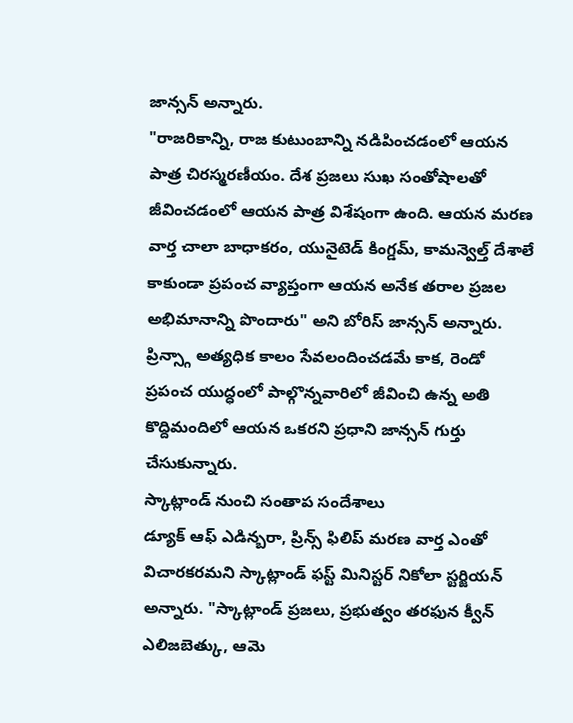జాన్సన్ అన్నారు.
"రాజరికాన్ని, రాజ కుటుంబాన్ని నడిపించడంలో ఆయన పాత్ర చిరస్మరణీయం. దేశ ప్రజలు సుఖ సంతోషాలతో జీవించడంలో ఆయన పాత్ర విశేషంగా ఉంది. ఆయన మరణ వార్త చాలా బాధాకరం, యునైటెడ్ కింగ్డమ్, కామన్వెల్త్ దేశాలే కాకుండా ప్రపంచ వ్యాప్తంగా ఆయన అనేక తరాల ప్రజల అభిమానాన్ని పొందారు" అని బోరిస్ జాన్సన్ అన్నారు.
ప్రిన్స్గా అత్యధిక కాలం సేవలందించడమే కాక, రెండో ప్రపంచ యుద్ధంలో పాల్గొన్నవారిలో జీవించి ఉన్న అతి కొద్దిమందిలో ఆయన ఒకరని ప్రధాని జాన్సన్ గుర్తు చేసుకున్నారు.
స్కాట్లాండ్ నుంచి సంతాప సందేశాలు
డ్యూక్ ఆఫ్ ఎడిన్బరా, ప్రిన్స్ ఫిలిప్ మరణ వార్త ఎంతో విచారకరమని స్కాట్లాండ్ ఫస్ట్ మినిస్టర్ నికోలా స్టర్జియన్ అన్నారు. "స్కాట్లాండ్ ప్రజలు, ప్రభుత్వం తరఫున క్వీన్ ఎలిజబెత్కు, ఆమె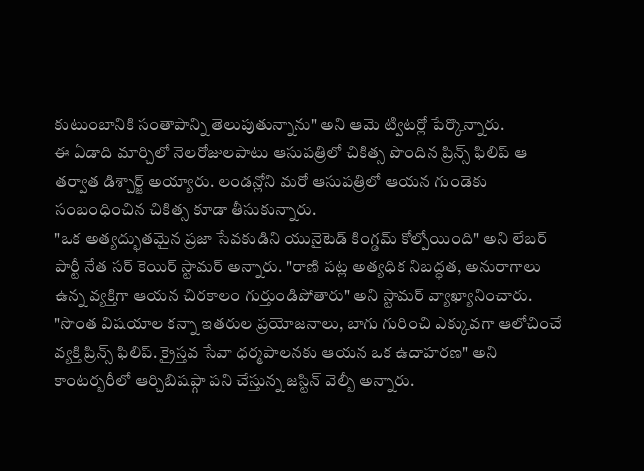కుటుంబానికి సంతాపాన్ని తెలుపుతున్నాను" అని ఆమె ట్విటర్లో పేర్కొన్నారు.
ఈ ఏడాది మార్చిలో నెలరోజులపాటు ఆసుపత్రిలో చికిత్స పొందిన ప్రిన్స్ ఫిలిప్ ఆ తర్వాత డిశ్చార్జ్ అయ్యారు. లండన్లోని మరో ఆసుపత్రిలో ఆయన గుండెకు సంబంధించిన చికిత్స కూడా తీసుకున్నారు.
"ఒక అత్యద్భుతమైన ప్రజా సేవకుడిని యునైటెడ్ కింగ్డమ్ కోల్పోయింది" అని లేబర్ పార్టీ నేత సర్ కెయిర్ స్టామర్ అన్నారు. "రాణి పట్ల అత్యధిక నిబద్ధత, అనురాగాలు ఉన్న వ్యక్తిగా ఆయన చిరకాలం గుర్తుండిపోతారు" అని స్టామర్ వ్యాఖ్యానించారు.
"సొంత విషయాల కన్నా ఇతరుల ప్రయోజనాలు, బాగు గురించి ఎక్కువగా ఆలోచించే వ్యక్తి ప్రిన్స్ ఫిలిప్. క్రైస్తవ సేవా ధర్మపాలనకు ఆయన ఒక ఉదాహరణ" అని కాంటర్బరీలో ఆర్చిబిషప్గా పని చేస్తున్న జస్టిన్ వెల్బీ అన్నారు.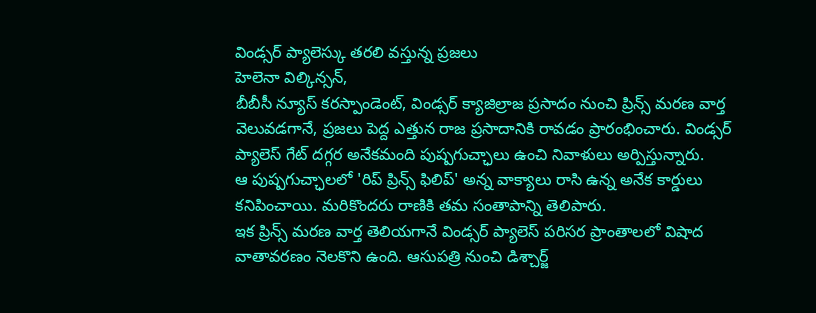విండ్సర్ ప్యాలెస్కు తరలి వస్తున్న ప్రజలు
హెలెనా విల్కిన్సన్,
బీబీసీ న్యూస్ కరస్పాండెంట్, విండ్సర్ క్యాజిల్రాజ ప్రసాదం నుంచి ప్రిన్స్ మరణ వార్త వెలువడగానే, ప్రజలు పెద్ద ఎత్తున రాజ ప్రసాదానికి రావడం ప్రారంభించారు. విండ్సర్ ప్యాలెస్ గేట్ దగ్గర అనేకమంది పుష్పగుచ్ఛాలు ఉంచి నివాళులు అర్పిస్తున్నారు.
ఆ పుష్పగుచ్ఛాలలో 'రిప్ ప్రిన్స్ ఫిలిప్' అన్న వాక్యాలు రాసి ఉన్న అనేక కార్డులు కనిపించాయి. మరికొందరు రాణికి తమ సంతాపాన్ని తెలిపారు.
ఇక ప్రిన్స్ మరణ వార్త తెలియగానే విండ్సర్ ప్యాలెస్ పరిసర ప్రాంతాలలో విషాద వాతావరణం నెలకొని ఉంది. ఆసుపత్రి నుంచి డిశ్చార్జ్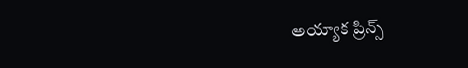అయ్యాక ప్రిన్స్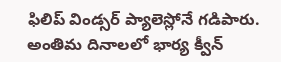ఫిలిప్ విండ్సర్ ప్యాలెస్లోనే గడిపారు.
అంతిమ దినాలలో భార్య క్వీన్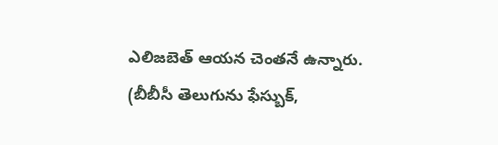ఎలిజబెత్ ఆయన చెంతనే ఉన్నారు.
(బీబీసీ తెలుగును ఫేస్బుక్,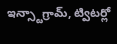ఇన్స్టాగ్రామ్, ట్విటర్లో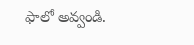ఫాలో అవ్వండి.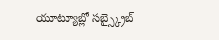యూట్యూబ్లో సబ్స్క్రైబ్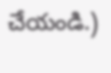చేయండి.)